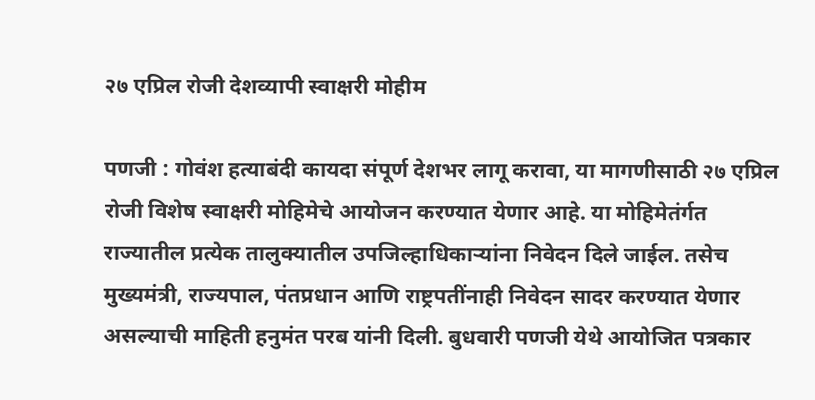२७ एप्रिल रोजी देशव्यापी स्वाक्षरी मोहीम

पणजी : गोवंश हत्याबंदी कायदा संपूर्ण देशभर लागू करावा, या मागणीसाठी २७ एप्रिल रोजी विशेष स्वाक्षरी मोहिमेचे आयोजन करण्यात येणार आहे. या मोहिमेतंर्गत राज्यातील प्रत्येक तालुक्यातील उपजिल्हाधिकाऱ्यांना निवेदन दिले जाईल. तसेच मुख्यमंत्री, राज्यपाल, पंतप्रधान आणि राष्ट्रपतींनाही निवेदन सादर करण्यात येणार असल्याची माहिती हनुमंत परब यांनी दिली. बुधवारी पणजी येथे आयोजित पत्रकार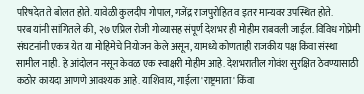परिषदेत ते बोलत होते. यावेळी कुलदीप गोपाल, गजेंद्र राजपुरोहित व इतर मान्यवर उपस्थित होते.
परब यांनी सांगितले की, २७ एप्रिल रोजी गोव्यासह संपूर्ण देशभर ही मोहीम राबवली जाईल. विविध गोप्रेमी संघटनांनी एकत्र येत या मोहिमेचे नियोजन केले असून, यामध्ये कोणताही राजकीय पक्ष किंवा संस्था सामील नाही. हे आंदोलन नसून केवळ एक स्वाक्षरी मोहीम आहे. देशभरातील गोवंश सुरक्षित ठेवण्यासाठी कठोर कायदा आणणे आवश्यक आहे. याशिवाय, गाईला 'राष्ट्रमाता' किंवा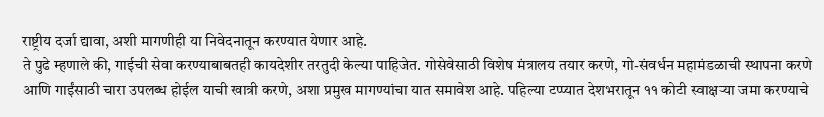राष्ट्रीय दर्जा द्यावा, अशी मागणीही या निवेदनातून करण्यात येणार आहे.
ते पुढे म्हणाले की, गाईची सेवा करण्याबाबतही कायदेशीर तरतुदी केल्या पाहिजेत. गोसेवेसाठी विशेष मंत्रालय तयार करणे, गो-संवर्धन महामंडळाची स्थापना करणे आणि गाईंसाठी चारा उपलब्ध होईल याची खात्री करणे, अशा प्रमुख मागण्यांचा यात समावेश आहे. पहिल्या टप्प्यात देशभरातून ११ कोटी स्वाक्षऱ्या जमा करण्याचे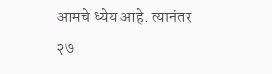आमचे ध्येय आहे. त्यानंतर २७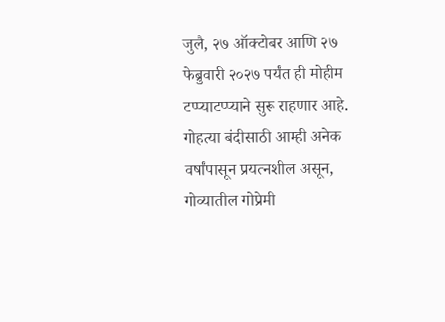जुलै, २७ ऑक्टोबर आणि २७ फेब्रुवारी २०२७ पर्यंत ही मोहीम टप्प्याटप्प्याने सुरू राहणार आहे. गोहत्या बंदीसाठी आम्ही अनेक वर्षांपासून प्रयत्नशील असून, गोव्यातील गोप्रेमी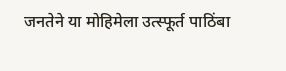जनतेने या मोहिमेला उत्स्फूर्त पाठिंबा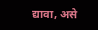द्यावा, असे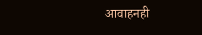आवाहनही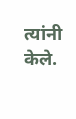त्यांनी केले.